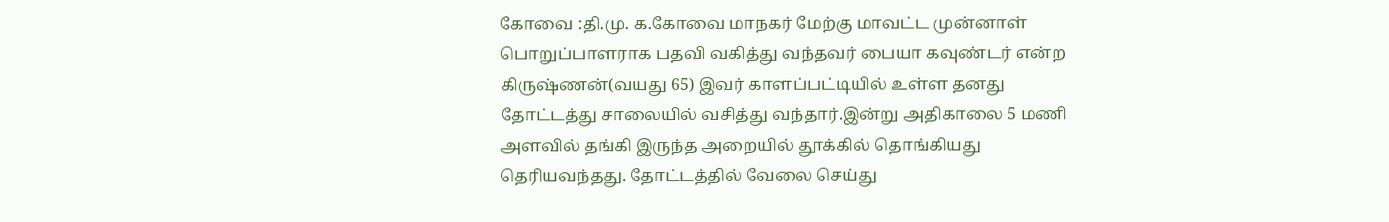கோவை :தி.மு. க.கோவை மாநகர் மேற்கு மாவட்ட முன்னாள் பொறுப்பாளராக பதவி வகித்து வந்தவர் பையா கவுண்டர் என்ற கிருஷ்ணன்(வயது 65) இவர் காளப்பட்டியில் உள்ள தனது தோட்டத்து சாலையில் வசித்து வந்தார்.இன்று அதிகாலை 5 மணி அளவில் தங்கி இருந்த அறையில் தூக்கில் தொங்கியது தெரியவந்தது. தோட்டத்தில் வேலை செய்து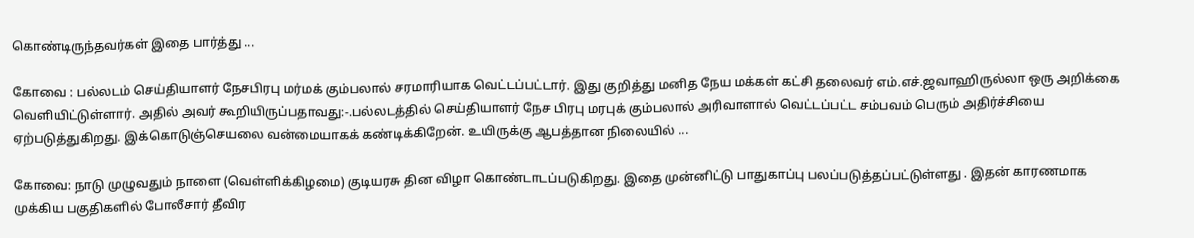கொண்டிருந்தவர்கள் இதை பார்த்து ...

கோவை : பல்லடம் செய்தியாளர் நேசபிரபு மர்மக் கும்பலால் சரமாரியாக வெட்டப்பட்டார். இது குறித்து மனித நேய மக்கள் கட்சி தலைவர் எம்.எச்.ஜவாஹிருல்லா ஒரு அறிக்கை வெளியிட்டுள்ளார். அதில் அவர் கூறியிருப்பதாவது:-.பல்லடத்தில் செய்தியாளர் நேச பிரபு மரபுக் கும்பலால் அரிவாளால் வெட்டப்பட்ட சம்பவம் பெரும் அதிர்ச்சியை ஏற்படுத்துகிறது. இக்கொடுஞ்செயலை வன்மையாகக் கண்டிக்கிறேன். உயிருக்கு ஆபத்தான நிலையில் ...

கோவை: நாடு முழுவதும் நாளை (வெள்ளிக்கிழமை) குடியரசு தின விழா கொண்டாடப்படுகிறது. இதை முன்னிட்டு பாதுகாப்பு பலப்படுத்தப்பட்டுள்ளது . இதன் காரணமாக முக்கிய பகுதிகளில் போலீசார் தீவிர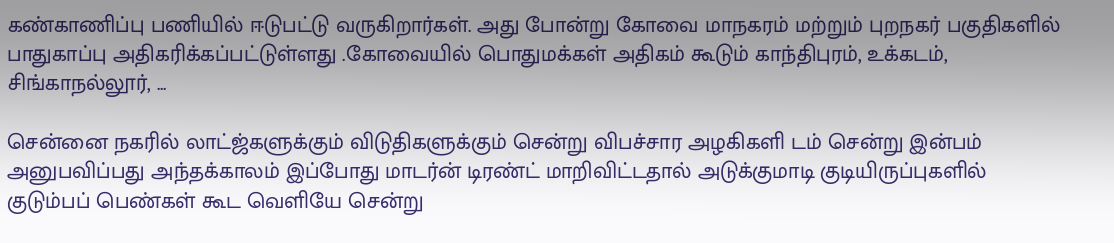கண்காணிப்பு பணியில் ஈடுபட்டு வருகிறார்கள். அது போன்று கோவை மாநகரம் மற்றும் புறநகர் பகுதிகளில் பாதுகாப்பு அதிகரிக்கப்பட்டுள்ளது .கோவையில் பொதுமக்கள் அதிகம் கூடும் காந்திபுரம், உக்கடம், சிங்காநல்லூர், ...

சென்னை நகரில் லாட்ஜ்களுக்கும் விடுதிகளுக்கும் சென்று விபச்சார அழகிகளி டம் சென்று இன்பம் அனுபவிப்பது அந்தக்காலம் இப்போது மாடர்ன் டிரண்ட் மாறிவிட்டதால் அடுக்குமாடி குடியிருப்புகளில் குடும்பப் பெண்கள் கூட வெளியே சென்று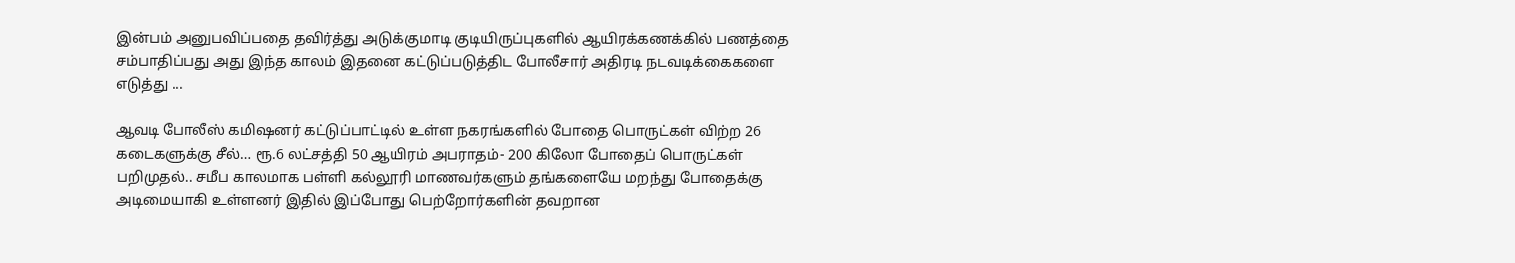இன்பம் அனுபவிப்பதை தவிர்த்து அடுக்குமாடி குடியிருப்புகளில் ஆயிரக்கணக்கில் பணத்தை சம்பாதிப்பது அது இந்த காலம் இதனை கட்டுப்படுத்திட போலீசார் அதிரடி நடவடிக்கைகளை எடுத்து ...

ஆவடி போலீஸ் கமிஷனர் கட்டுப்பாட்டில் உள்ள நகரங்களில் போதை பொருட்கள் விற்ற 26 கடைகளுக்கு சீல்… ரூ.6 லட்சத்தி 50 ஆயிரம் அபராதம்- 200 கிலோ போதைப் பொருட்கள் பறிமுதல்.. சமீப காலமாக பள்ளி கல்லூரி மாணவர்களும் தங்களையே மறந்து போதைக்கு அடிமையாகி உள்ளனர் இதில் இப்போது பெற்றோர்களின் தவறான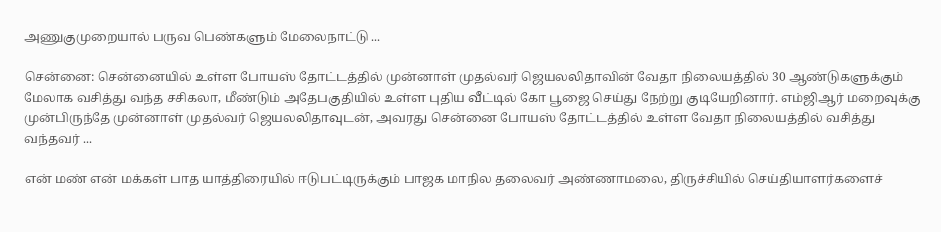அணுகுமுறையால் பருவ பெண்களும் மேலைநாட்டு ...

சென்னை: சென்னையில் உள்ள போயஸ் தோட்டத்தில் முன்னாள் முதல்வர் ஜெயலலிதாவின் வேதா நிலையத்தில் 30 ஆண்டுகளுக்கும் மேலாக வசித்து வந்த சசிகலா, மீண்டும் அதேபகுதியில் உள்ள புதிய வீட்டில் கோ பூஜை செய்து நேற்று குடியேறினார். எம்ஜிஆர் மறைவுக்கு முன்பிருந்தே முன்னாள் முதல்வர் ஜெயலலிதாவுடன், அவரது சென்னை போயஸ் தோட்டத்தில் உள்ள வேதா நிலையத்தில் வசித்து வந்தவர் ...

என் மண் என் மக்கள் பாத யாத்திரையில் ஈடுபட்டிருக்கும் பாஜக மாநில தலைவர் அண்ணாமலை, திருச்சியில் செய்தியாளர்களைச்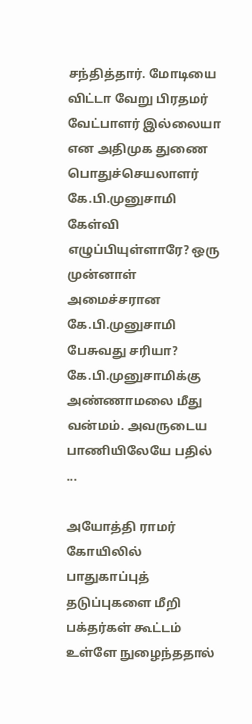சந்தித்தார். மோடியை விட்டா வேறு பிரதமர் வேட்பாளர் இல்லையா என அதிமுக துணை பொதுச்செயலாளர் கே.பி.முனுசாமி கேள்வி எழுப்பியுள்ளாரே? ஒரு முன்னாள் அமைச்சரான கே.பி.முனுசாமி பேசுவது சரியா? கே.பி.முனுசாமிக்கு அண்ணாமலை மீது வன்மம். அவருடைய பாணியிலேயே பதில் ...

அயோத்தி ராமர் கோயிலில் பாதுகாப்புத் தடுப்புகளை மீறி பக்தர்கள் கூட்டம் உள்ளே நுழைந்ததால்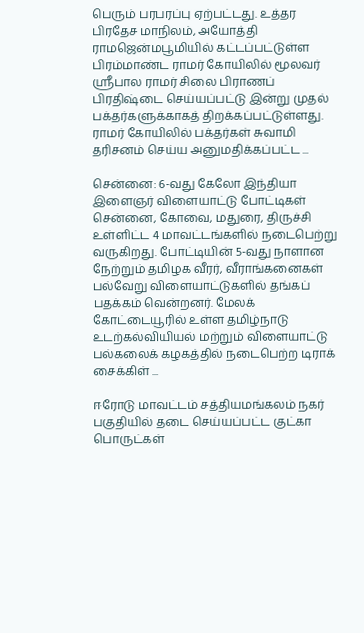பெரும் பரபரப்பு ஏற்பட்டது. உத்தர பிரதேச மாநிலம், அயோத்தி ராமஜென்மபூமியில் கட்டப்பட்டுள்ள பிரம்மாண்ட ராமர் கோயிலில் மூலவர் ஸ்ரீபால ராமர் சிலை பிராணப் பிரதிஷ்டை செய்யப்பட்டு இன்று முதல் பக்தர்களுக்காகத் திறக்கப்பட்டுள்ளது. ராமர் கோயிலில் பக்தர்கள் சுவாமி தரிசனம் செய்ய அனுமதிக்கப்பட்ட ...

சென்னை: 6-வது கேலோ இந்தியா இளைஞர் விளையாட்டு போட்டிகள் சென்னை, கோவை, மதுரை, திருச்சி உள்ளிட்ட 4 மாவட்டங்களில் நடைபெற்று வருகிறது. போட்டியின் 5-வது நாளான நேற்றும் தமிழக வீரர், வீராங்கனைகள் பல்வேறு விளையாட்டுகளில் தங்கப் பதக்கம் வென்றனர். மேலக் கோட்டையூரில் உள்ள தமிழ்நாடு உடற்கல்வியியல் மற்றும் விளையாட்டு பல்கலைக் கழகத்தில் நடைபெற்ற டிராக் சைக்கிள் ...

ஈரோடு மாவட்டம் சத்தியமங்கலம் நகர் பகுதியில் தடை செய்யப்பட்ட குட்கா பொருட்கள்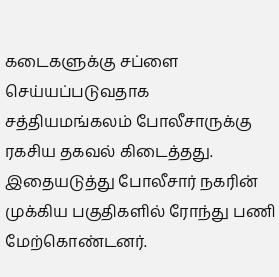கடைகளுக்கு சப்ளை செய்யப்படுவதாக சத்தியமங்கலம் போலீசாருக்கு ரகசிய தகவல் கிடைத்தது. இதையடுத்து போலீசார் நகரின் முக்கிய பகுதிகளில் ரோந்து பணி மேற்கொண்டனர்.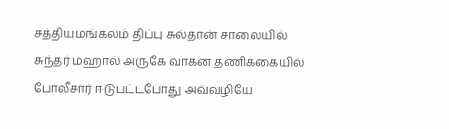சத்தியமங்கலம் திப்பு சுல்தான் சாலையில் சுந்தர் மஹால் அருகே வாகன தணிக்கையில் போலீசார் ஈடுபட்டபோது அவ்வழியே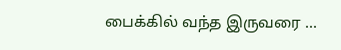பைக்கில் வந்த இருவரை ...